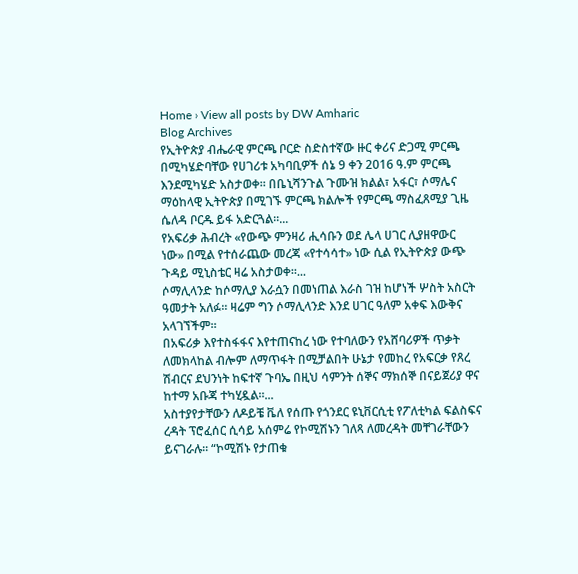Home › View all posts by DW Amharic
Blog Archives
የኢትዮጵያ ብሔራዊ ምርጫ ቦርድ ስድስተኛው ዙር ቀሪና ድጋሚ ምርጫ በሚካሄድባቸው የሀገሪቱ አካባቢዎች ሰኔ 9 ቀን 2016 ዓ.ም ምርጫ እንደሚካሄድ አስታወቀ። በቤኒሻንጉል ጉሙዝ ክልል፣ አፋር፣ ሶማሌና ማዕከላዊ ኢትዮጵያ በሚገኙ ምርጫ ክልሎች የምርጫ ማስፈጸሚያ ጊዜ ሴለዳ ቦርዱ ይፋ አድርጓል።...
የአፍሪቃ ሕብረት «የውጭ ምንዛሪ ሒሳቡን ወደ ሌላ ሀገር ሊያዘዋውር ነው» በሚል የተሰራጨው መረጃ «የተሳሳተ» ነው ሲል የኢትዮጵያ ውጭ ጉዳይ ሚኒስቴር ዛሬ አስታወቀ።...
ሶማሊላንድ ከሶማሊያ እራሷን በመነጠል እራስ ገዝ ከሆነች ሦስት አስርት ዓመታት አለፉ። ዛሬም ግን ሶማሊላንድ እንደ ሀገር ዓለም አቀፍ እውቅና አላገኘችም።
በአፍሪቃ እየተስፋፋና እየተጠናከረ ነው የተባለውን የአሸባሪዎች ጥቃት ለመክላከል ብሎም ለማጥፋት በሚቻልበት ሁኔታ የመከረ የአፍርቃ የጸረ ሽብርና ደህንነት ከፍተኛ ጉባኤ በዚህ ሳምንት ሰኞና ማክሰኞ በናይጀሪያ ዋና ከተማ አቡጃ ተካሂዷል።...
አስተያየታቸውን ለዶይቼ ቬለ የሰጡ የጎንደር ዩኒቨርሲቲ የፖለቲካል ፍልስፍና ረዳት ፕሮፈሰር ሲሳይ አሰምሬ የኮሚሽኑን ገለጻ ለመረዳት መቸገራቸውን ይናገራሉ፡፡ “ኮሚሽኑ የታጠቁ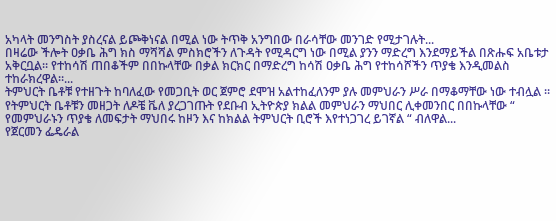አካላት መንግስት ያስረናል ይጮቅነናል በሚል ነው ትጥቅ አንግበው በራሳቸው መንገድ የሚታገሉት...
በዛሬው ችሎት ዐቃቤ ሕግ ክስ ማሻሻል ምስክሮችን ለጉዳት የሚዳርግ ነው በሚል ያንን ማድረግ እንደማይችል በጽሑፍ አቤቱታ አቅርቧል። የተከሳሽ ጠበቆችም በበኩላቸው በቃል ክርክር በማድረግ ከሳሽ ዐቃቤ ሕግ የተከሳሾችን ጥያቄ እንዲመልስ ተከራክረዋል።...
ትምህርት ቤቶቹ የተዘጉት ከባለፈው የመጋቢት ወር ጀምሮ ደሞዝ አልተከፈለንም ያሉ መምህራን ሥራ በማቆማቸው ነው ተብሏል ፡፡ የትምህርት ቤቶቹን መዘጋት ለዶቼ ቬለ ያረጋገጡት የደቡብ ኢትዮጵያ ክልል መምህራን ማህበር ሊቀመንበር በበኩላቸው “ የመምህራኑን ጥያቄ ለመፍታት ማህበሩ ከዞን እና ከክልል ትምህርት ቢሮች እየተነጋገረ ይገኛል “ ብለዋል...
የጀርመን ፌዴራል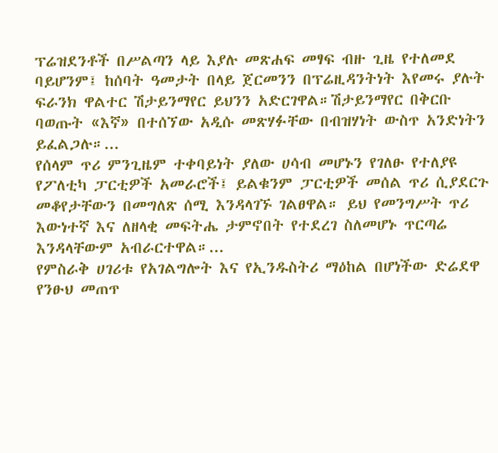ፕሬዝደንቶች በሥልጣን ላይ እያሉ መጽሐፍ መፃፍ ብዙ ጊዜ የተለመደ ባይሆንም፤ ከሰባት ዓመታት በላይ ጀርመንን በፕሬዚዳንትነት እየመሩ ያሉት ፍራንክ ዋልተር ሽታይንማየር ይህንን አድርገዋል።ሽታይንማየር በቅርቡ ባወጡት «እኛ» በተሰኘው አዲሱ መጽሃፉቸው በብዝሃነት ውስጥ አንድነትን ይፈልጋሉ።...
የሰላም ጥሪ ምንጊዜም ተቀባይነት ያለው ሀሳብ መሆኑን የገለፁ የተለያዩ የፖለቲካ ፓርቲዎች አመራሮች፤ ይልቁንም ፓርቲዎች መሰል ጥሪ ሲያደርጉ መቆየታቸውን በመግለጽ ሰሚ እንዳላገኙ ገልፀዋል። ይህ የመንግሥት ጥሪ እውነተኛ እና ለዘላቂ መፍትሔ ታምኖበት የተደረገ ስለመሆኑ ጥርጣሬ እንዳላቸውም አብራርተዋል።...
የምስራቅ ሀገሪቱ የአገልግሎት እና የኢንዱስትሪ ማዕከል በሆነችው ድሬደዋ የንፁህ መጠጥ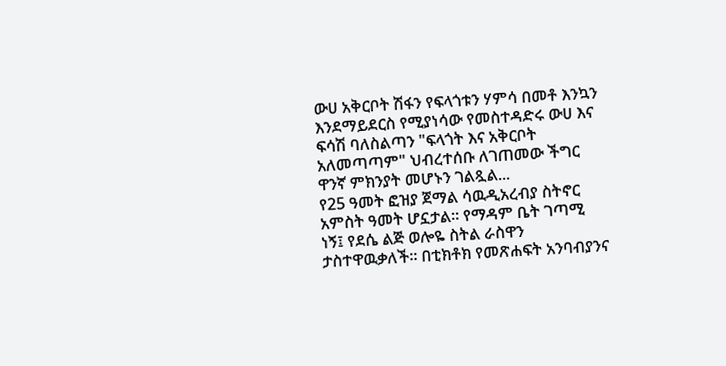ውሀ አቅርቦት ሽፋን የፍላጎቱን ሃምሳ በመቶ እንኳን እንደማይደርስ የሚያነሳው የመስተዳድሩ ውሀ እና ፍሳሽ ባለስልጣን "ፍላጎት እና አቅርቦት አለመጣጣም" ህብረተሰቡ ለገጠመው ችግር ዋንኛ ምክንያት መሆኑን ገልጿል...
የ25 ዓመት ፎዝያ ጀማል ሳዉዲአረብያ ስትኖር አምስት ዓመት ሆኗታል። የማዳም ቤት ገጣሚ ነኝ፤ የደሴ ልጅ ወሎዬ ስትል ራስዋን ታስተዋዉቃለች። በቲክቶክ የመጽሐፍት አንባብያንና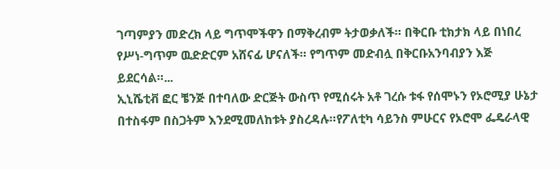ገጣምያን መድረክ ላይ ግጥሞችዋን በማቅረብም ትታወቃለች። በቅርቡ ቲክታክ ላይ በነበረ የሥነ-ግጥም ዉድድርም አሸናፊ ሆናለች። የግጥም መድብሏ በቅርቡአንባብያን እጅ ይደርሳል።...
ኢኒሼቲቭ ፎር ቼንጅ በተባለው ድርጅት ውስጥ የሚሰሩት አቶ ገረሱ ቱፋ የሰሞኑን የኦሮሚያ ሁኔታ በተስፋም በስጋትም እንደሚመለከቱት ያስረዳሉ።የፖለቲካ ሳይንስ ምሁርና የኦሮሞ ፌዴራላዊ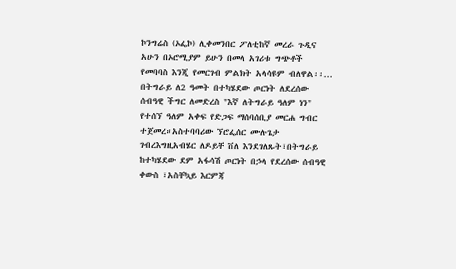ኮንግሬስ (ኦፌኮ) ሊቀመንበር ፖለቲከኛ መረራ ጉዲና አሁን በኦሮሚያም ይሁን በመላ አገሪቱ ግጭቶች የመባባስ እንጂ የመርገብ ምልክት አላሳዩም ብለዋል፡፡...
በትግራይ ለ2 ዓመት በተካሄደው ጦርነት ለደረሰው ሰብዓዊ ችግር ለመድረስ "እኛ ለትግራይ ዓለም ነን" የተሰኘ ዓለም አቀፍ የድጋፍ ማሰባሰቢያ መርሐ ግብር ተጀመረ።አስተባባሪው ኘሮፌሰር ሙሉጌታ ገብረእግዚአብሄር ለዶይቸ ቨለ እንደገለጹት፣በትግራይ ከተካሄደው ደም አፋሳሽ ጦርነት በኃላ የደረሰው ሰብዓዊ ቀውስ ፣አስቸኳይ እርምጃ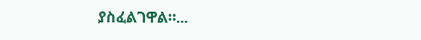ያስፈልገዋል።...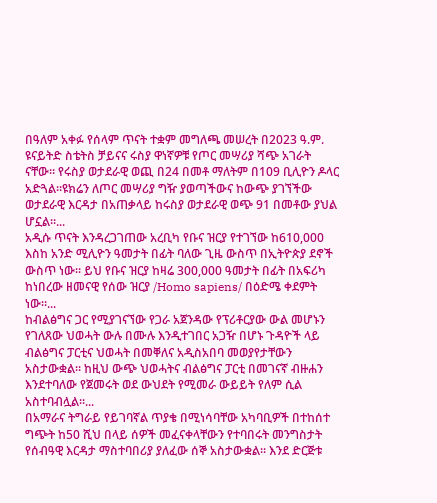በዓለም አቀፉ የሰላም ጥናት ተቋም መግለጫ መሠረት በ2023 ዓ.ም. ዩናይትድ ስቴትስ ቻይናና ሩስያ ዋነኛዎቹ የጦር መሣሪያ ሻጭ አገራት ናቸው። የሩስያ ወታደራዊ ወጪ በ24 በመቶ ማለትም በ109 ቢሊዮን ዶላር አድጓል።ዩክሬን ለጦር መሣሪያ ግዥ ያወጣችውና ከውጭ ያገኘችው ወታደራዊ እርዳታ በአጠቃላይ ከሩስያ ወታደራዊ ወጭ 91 በመቶው ያህል ሆኗል።...
አዲሱ ጥናት እንዳረጋገጠው አረቢካ የቡና ዝርያ የተገኘው ከ610,000 እስከ አንድ ሚሊዮን ዓመታት በፊት ባለው ጊዜ ውስጥ በኢትዮጵያ ደኖች ውስጥ ነው። ይህ የቡና ዝርያ ከዛሬ 300,000 ዓመታት በፊት በአፍሪካ ከነበረው ዘመናዊ የሰው ዝርያ /Homo sapiens/ በዕድሜ ቀደምት ነው።...
ከብልፅግና ጋር የሚያገናኘው የጋራ አጀንዳው የፕሪቶርያው ውል መሆኑን የገለጸው ህወሓት ውሉ በሙሉ እንዲተገበር አጋዥ በሆኑ ጉዳዮች ላይ ብልፅግና ፓርቲና ህወሓት በመቐለና አዲስአበባ መወያየታቸውን አስታውቋል። ከዚህ ውጭ ህወሓትና ብልፅግና ፓርቲ በመገናኛ ብዙሐን እንደተባለው የጀመሩት ወደ ውህደት የሚመራ ውይይት የለም ሲል አስተባብሏል።...
በአማራና ትግራይ የይገባኛል ጥያቄ በሚነሳባቸው አካባቢዎች በተከሰተ ግጭት ከ50 ሺህ በላይ ሰዎች መፈናቀላቸውን የተባበሩት መንግስታት የሰብዓዊ እርዳታ ማስተባበሪያ ያለፈው ሰኞ አስታውቋል። እንደ ድርጅቱ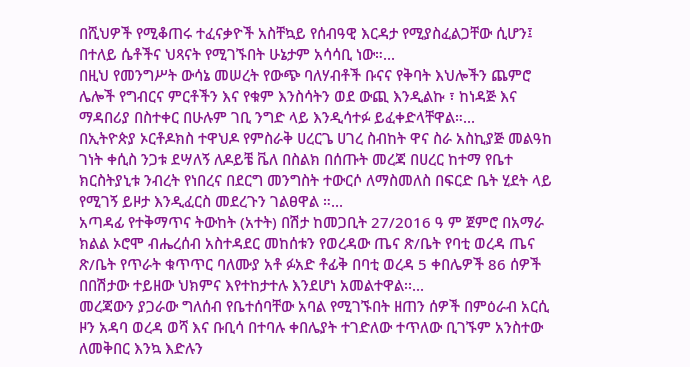በሺህዎች የሚቆጠሩ ተፈናቃዮች አስቸኳይ የሰብዓዊ እርዳታ የሚያስፈልጋቸው ሲሆን፤ በተለይ ሴቶችና ህጻናት የሚገኙበት ሁኔታም አሳሳቢ ነው።...
በዚህ የመንግሥት ውሳኔ መሠረት የውጭ ባለሃብቶች ቡናና የቅባት እህሎችን ጨምሮ ሌሎች የግብርና ምርቶችን እና የቁም እንስሳትን ወደ ውጪ እንዲልኩ ፣ ከነዳጅ እና ማዳበሪያ በስተቀር በሁሉም ገቢ ንግድ ላይ እንዲሳተፉ ይፈቀድላቸዋል።...
በኢትዮጵያ ኦርቶዶክስ ተዋህዶ የምስራቅ ሀረርጌ ሀገረ ስብከት ዋና ስራ አስኪያጅ መልዓከ ገነት ቀሲስ ንጋቱ ደሣለኝ ለዶይቼ ቬለ በስልክ በሰጡት መረጃ በሀረር ከተማ የቤተ ክርስትያኒቱ ንብረት የነበረና በደርግ መንግስት ተውርሶ ለማስመለስ በፍርድ ቤት ሂደት ላይ የሚገኝ ይዞታ እንዲፈርስ መደረጉን ገልፀዋል ።...
አጣዳፊ የተቅማጥና ትውከት (አተት) በሽታ ከመጋቢት 27/2016 ዓ ም ጀምሮ በአማራ ክልል ኦሮሞ ብሔረሰብ አስተዳደር መከሰቱን የወረዳው ጤና ጽ/ቤት የባቲ ወረዳ ጤና ጽ/ቤት የጥራት ቁጥጥር ባለሙያ አቶ ፉአድ ቶፊቅ በባቲ ወረዳ 5 ቀበሌዎች 86 ሰዎች በበሽታው ተይዘው ህክምና እየተከታተሉ እንደሆነ አመልተዋል፡፡...
መረጃውን ያጋራው ግለሰብ የቤተሰባቸው አባል የሚገኙበት ዘጠን ሰዎች በምዕራብ አርሲ ዞን አዳባ ወረዳ ወሻ እና ቡቢሳ በተባሉ ቀበሌያት ተገድለው ተጥለው ቢገኙም አንስተው ለመቅበር እንኳ እድሉን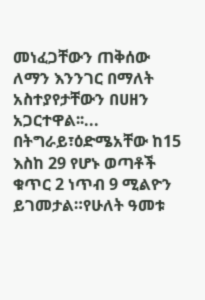መነፈጋቸውን ጠቅሰው ለማን እንንገር በማለት አስተያየታቸውን በሀዘን አጋርተዋል፡፡...
በትግራይ፣ዕድሜአቸው ከ15 እስከ 29 የሆኑ ወጣቶች ቁጥር 2 ነጥብ 9 ሚልዮን ይገመታል።የሁለት ዓመቱ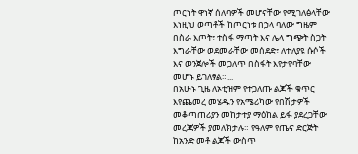ጦርነት ዋነኛ ሰለባዎች መሆናቸው የሚገለፅላቸው እነዚህ ወጣቶች ከጦርነቱ በኃላ ባለው ግዜም በስራ እጦት፣ ተስፋ ማጣት እና ሌላ ግጭት ስጋት እግራቸው ወደመራቸው መሰደድ፣ ለተለያዩ ሱሶች እና ወንጀሎች መጋለጥ በስፋት እየታየባቸው መሆኑ ይገለፃል።...
በአሁኑ ጊዜ ለኦቲዝም የተጋለጡ ልጆች ቁጥር እየጨመረ መሄዱን የአሜሪካው የበሽታዎች መቆጣጠሪያን መከታተያ ማዕከል ይፋ ያደረጋቸው መረጃዎች ያመለክታሉ። የዓለም የጤና ድርጅት ከአንድ መቶ ልጆች ውስጥ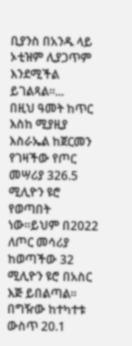ቢያንስ በአንዱ ላይ ኦቲዝም ሊያጋጥም እንደሚችል ይገልጻል።...
በዚህ ዓመት ከጥር እስከ ሚያዚያ እስራኤል ከጀርመን የገዛችው የጦር መሣሪያ 326.5 ሚሊዮን ዩሮ የወጣበት ነው።ይህም በ2022 ለጦር መሳሪያ ከወጣችው 32 ሚሊዮን ዩሮ በአስር እጅ ይበልጣል። በግዥው ከተካተቱ ውስጥ 20.1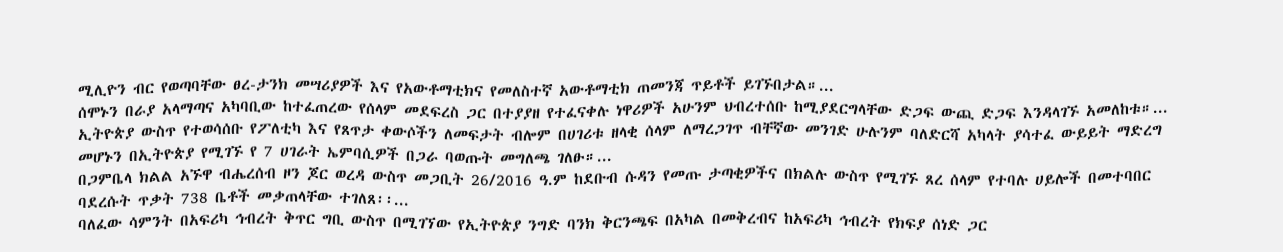ሚሊዮን ብር የወጣባቸው ፀረ-ታንክ መሣሪያዎች እና የአውቶማቲክና የመለስተኛ አውቶማቲክ ጠመንጃ ጥይቶች ይገኙበታል።...
ሰሞኑን በራያ አላማጣና አካባቢው ከተፈጠረው የሰላም መደፍረስ ጋር በተያያዘ የተፈናቀሉ ነዋሪዎች አሁንም ህብረተሰቡ ከሚያደርግላቸው ድጋፍ ውጪ ድጋፍ እንዳላገኙ አመለከቱ።...
ኢትዮጵያ ውስጥ የተወሳሰቡ የፖለቲካ እና የጸጥታ ቀውሶችን ለመፍታት ብሎም በሀገሪቱ ዘላቂ ሰላም ለማረጋገጥ ብቸኛው መንገድ ሁሉንም ባለድርሻ አካላት ያሳተፈ ውይይት ማድረግ መሆኑን በኢትዮጵያ የሚገኙ የ 7 ሀገራት ኤምባሲዎች በጋራ ባወጡት መግለጫ ገለፁ።...
በጋምቤላ ክልል አኙዋ ብሔረሰብ ዞን ጆር ወረዳ ውስጥ መጋቢት 26/2016 ዓ.ም ከደቡብ ሱዳን የመጡ ታጣቂዎችና በክልሉ ውስጥ የሚገኙ ጸረ ሰላም የተባሉ ሀይሎች በመተባበር ባደረሱት ጥቃት 738 ቤቶች መቃጠላቸው ተገለጸ፡፡...
ባለፈው ሳምንት በአፍሪካ ኅብረት ቅጥር ግቢ ውስጥ በሚገኘው የኢትዮጵያ ንግድ ባንክ ቅርንጫፍ በአካል በመቅረብና ከአፍሪካ ኅብረት የክፍያ ሰነድ ጋር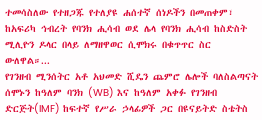ተመሳስለው የተዘጋጁ የተለያዩ ሐሰተኛ ሰነዶችን በመጠቀም፣ ከአፍሪካ ኅብረት የባንክ ሒሳብ ወደ ሌላ የባንክ ሒሳብ ከስድስት ሚሊዮን ዶላር በላይ ለማዘዋወር ሲሞክሩ በቁጥጥር ስር ውለዋል።...
የገንዘብ ሚንሰትር አቶ አህመድ ሺዴን ጨምሮ ሌሎች ባለስልጣናት ሰሞኑን ከዓለም ባንክ (WB) እና ከዓለም አቀፉ የገንዘብ ድርጅት(IMF) ከፍተኛ የሥራ ኃላፊዎች ጋር በዩናይትድ ስቴትስ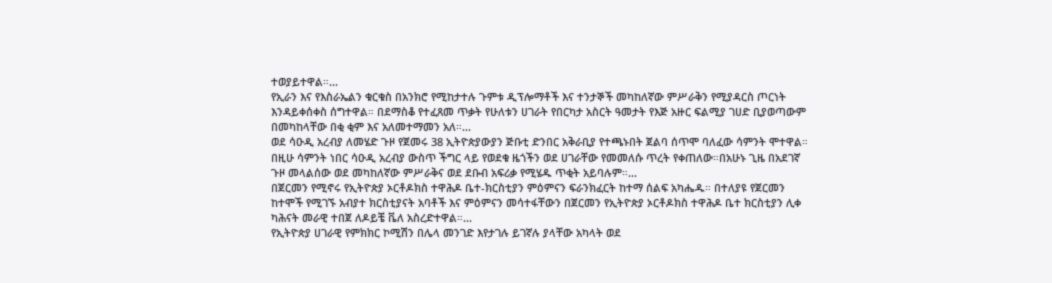ተወያይተዋል።...
የኢራን እና የእስራኤልን ቁርቁስ በአንክሮ የሚከታተሉ ጉምቱ ዲፕሎማቶች እና ተንታኞች መካከለኛው ምሥራቅን የሚያዳርስ ጦርነት እንዳይቀሰቀስ ሰግተዋል። በደማስቆ የተፈጸመ ጥቃት የሁለቱን ሀገራት የበርካታ አስርት ዓመታት የእጅ አዙር ፍልሚያ ገሀድ ቢያወጣውም በመካከላቸው በቂ ቂም እና አለመተማመን አለ።...
ወደ ሳዑዲ አረብያ ለመሄድ ጉዞ የጀመሩ 38 ኢትዮጵያውያን ጅቡቲ ድንበር አቅራቢያ የተጫኑበት ጀልባ ሰጥሞ ባለፈው ሳምንት ሞተዋል። በዚሁ ሳምንት ነበር ሳዑዲ አረብያ ውስጥ ችግር ላይ የወደቁ ዜጎችን ወደ ሀገራቸው የመመለሱ ጥረት የቀጠለው።በአሁኑ ጊዜ በአደገኛ ጉዞ መላልሰው ወደ መካከለኛው ምሥራቅና ወደ ደቡብ አፍሪቃ የሚሄዱ ጥቂት አይባሉም።...
በጀርመን የሚኖሩ የኢትዮጵያ ኦርቶዶክስ ተዋሕዶ ቤተ-ክርስቲያን ምዕምናን ፍራንክፈርት ከተማ ሰልፍ አካሔዱ። በተለያዩ የጀርመን ከተሞች የሚገኙ አብያተ ክርስቲያናት አባቶች እና ምዕምናን መሳተፋቸውን በጀርመን የኢትዮጵያ ኦርቶዶክስ ተዋሕዶ ቤተ ክርስቲያን ሊቀ ካሕናት መራዊ ተበጀ ለዶይቼ ቬለ አስረድተዋል።...
የኢትዮጵያ ሀገራዊ የምክክር ኮሚሽን በሌላ መንገድ እየታገሉ ይገኛሉ ያላቸው አካላት ወደ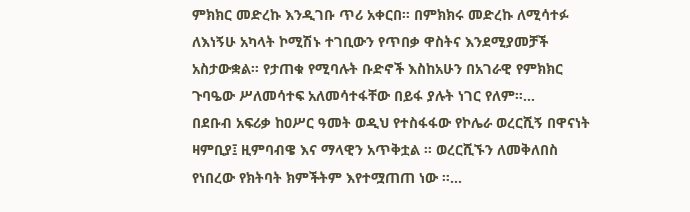ምክክር መድረኩ እንዲገቡ ጥሪ አቀርበ። በምክክሩ መድረኩ ለሚሳተፉ ለእነኝሁ አካላት ኮሚሽኑ ተገቢውን የጥበቃ ዋስትና እንደሚያመቻች አስታውቋል። የታጠቁ የሚባሉት ቡድኖች እስከአሁን በአገራዊ የምክክር ጉባዔው ሥለመሳተፍ አለመሳተፋቸው በይፋ ያሉት ነገር የለም።...
በደቡብ አፍሪቃ ከዐሥር ዓመት ወዲህ የተስፋፋው የኮሌራ ወረርሺኝ በዋናነት ዛምቢያ፤ ዚምባብዌ እና ማላዊን አጥቅቷል ። ወረርሺኙን ለመቅለበስ የነበረው የክትባት ክምችትም እየተሟጠጠ ነው ።...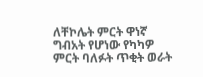ለቸኮሌት ምርት ዋነኛ ግብአት የሆነው የካካዎ ምርት ባለፉት ጥቂት ወራት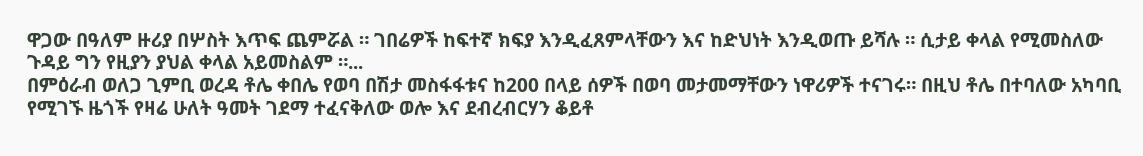ዋጋው በዓለም ዙሪያ በሦስት እጥፍ ጨምሯል ። ገበሬዎች ከፍተኛ ክፍያ እንዲፈጸምላቸውን እና ከድህነት እንዲወጡ ይሻሉ ። ሲታይ ቀላል የሚመስለው ጉዳይ ግን የዚያን ያህል ቀላል አይመስልም ።...
በምዕራብ ወለጋ ጊምቢ ወረዳ ቶሌ ቀበሌ የወባ በሽታ መስፋፋቱና ከ200 በላይ ሰዎች በወባ መታመማቸውን ነዋሪዎች ተናገሩ። በዚህ ቶሌ በተባለው አካባቢ የሚገኙ ዜጎች የዛሬ ሁለት ዓመት ገደማ ተፈናቅለው ወሎ እና ደብረብርሃን ቆይቶ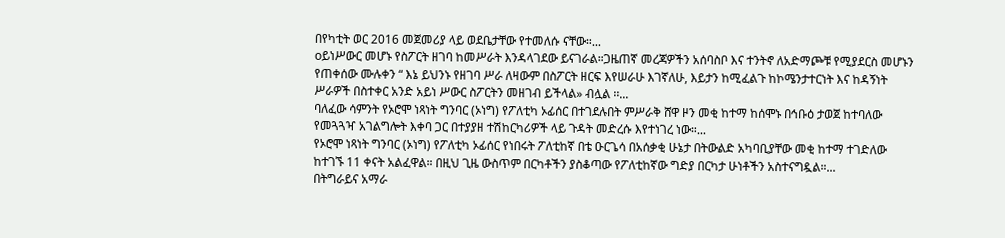በየካቲት ወር 2016 መጀመሪያ ላይ ወደቤታቸው የተመለሱ ናቸው።...
oይነሥውር መሆኑ የስፖርት ዘገባ ከመሥራት እንዳላገደው ይናገራል።ጋዜጠኛ መረጃዎችን አሰባስቦ እና ተንትኖ ለአድማጮቹ የሚያደርስ መሆኑን የጠቀሰው ሙሉቀን “ እኔ ይህንኑ የዘገባ ሥራ ለዛውም በስፖርት ዘርፍ እየሠራሁ እገኛለሁ, እይታን ከሚፈልጉ ከኮሜንታተርነት እና ከዳኝነት ሥራዎች በስተቀር አንድ አይነ ሥውር ስፖርትን መዘገብ ይችላል» ብሏል ፡፡...
ባለፈው ሳምንት የኦሮሞ ነጻነት ግንባር (ኦነግ) የፖለቲካ ኦፊሰር በተገደሉበት ምሥራቅ ሸዋ ዞን መቂ ከተማ ከሰሞኑ በኅቡዕ ታወጀ ከተባለው የመጓጓዣ አገልግሎት እቀባ ጋር በተያያዘ ተሽከርካሪዎች ላይ ጉዳት መድረሱ እየተነገረ ነው።...
የኦሮሞ ነጻነት ግንባር (ኦነግ) የፖለቲካ ኦፊሰር የነበሩት ፖለቲከኛ በቴ ዑርጌሳ በአሰቃቂ ሁኔታ በትውልድ አካባቢያቸው መቂ ከተማ ተገድለው ከተገኙ 11 ቀናት አልፈዋል። በዚህ ጊዜ ውስጥም በርካቶችን ያስቆጣው የፖለቲከኛው ግድያ በርካታ ሁነቶችን አስተናግዷል።...
በትግራይና አማራ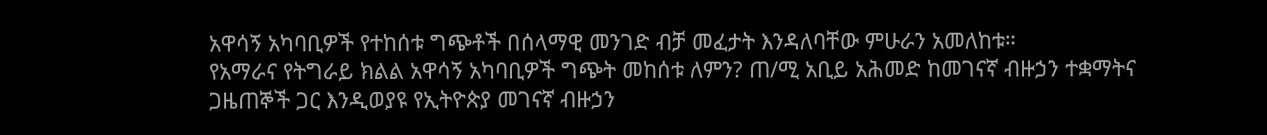አዋሳኝ አካባቢዎች የተከሰቱ ግጭቶች በሰላማዊ መንገድ ብቻ መፈታት እንዳለባቸው ምሁራን አመለከቱ።
የአማራና የትግራይ ክልል አዋሳኝ አካባቢዎች ግጭት መከሰቱ ለምን? ጠ/ሚ አቢይ አሕመድ ከመገናኛ ብዙኃን ተቋማትና ጋዜጠኞች ጋር እንዲወያዩ የኢትዮጵያ መገናኛ ብዙኃን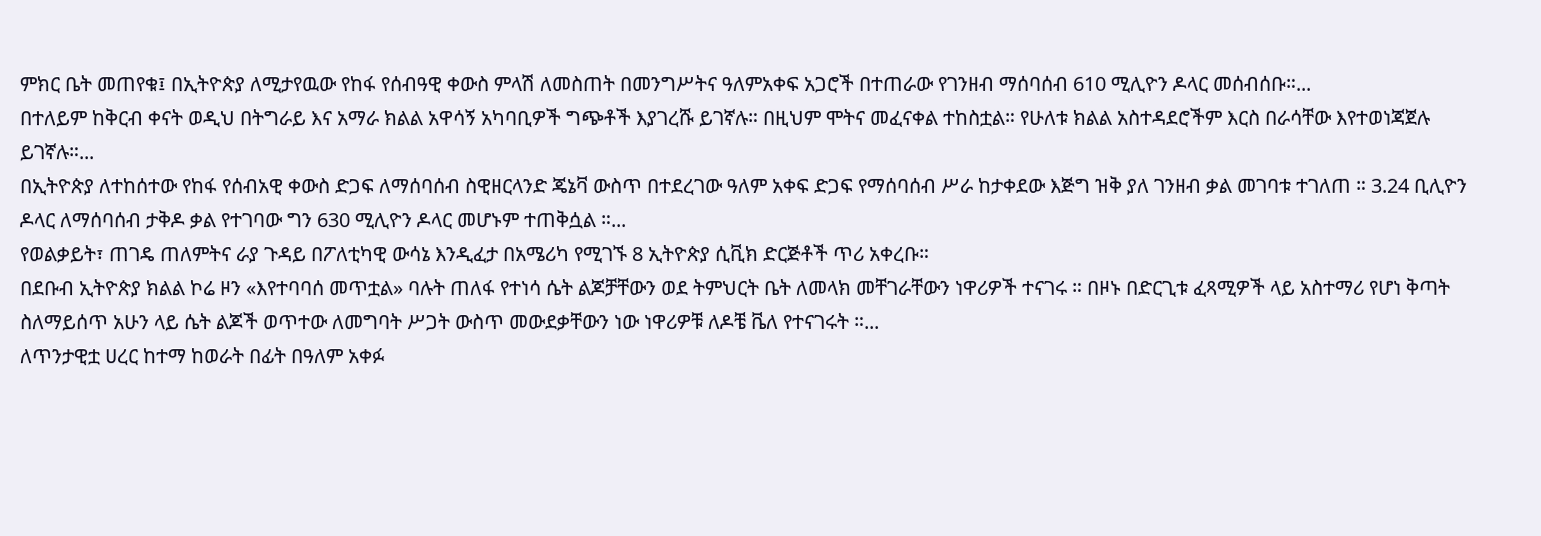ምክር ቤት መጠየቁ፤ በኢትዮጵያ ለሚታየዉው የከፋ የሰብዓዊ ቀውስ ምላሽ ለመስጠት በመንግሥትና ዓለምአቀፍ አጋሮች በተጠራው የገንዘብ ማሰባሰብ 610 ሚሊዮን ዶላር መሰብሰቡ።...
በተለይም ከቅርብ ቀናት ወዲህ በትግራይ እና አማራ ክልል አዋሳኝ አካባቢዎች ግጭቶች እያገረሹ ይገኛሉ። በዚህም ሞትና መፈናቀል ተከስቷል። የሁለቱ ክልል አስተዳደሮችም እርስ በራሳቸው እየተወነጃጀሉ ይገኛሉ።...
በኢትዮጵያ ለተከሰተው የከፋ የሰብአዊ ቀውስ ድጋፍ ለማሰባሰብ ስዊዘርላንድ ጄኔቫ ውስጥ በተደረገው ዓለም አቀፍ ድጋፍ የማሰባሰብ ሥራ ከታቀደው እጅግ ዝቅ ያለ ገንዘብ ቃል መገባቱ ተገለጠ ። 3.24 ቢሊዮን ዶላር ለማሰባሰብ ታቅዶ ቃል የተገባው ግን 630 ሚሊዮን ዶላር መሆኑም ተጠቅሷል ።...
የወልቃይት፣ ጠገዴ ጠለምትና ራያ ጉዳይ በፖለቲካዊ ውሳኔ እንዲፈታ በአሜሪካ የሚገኙ 8 ኢትዮጵያ ሲቪክ ድርጅቶች ጥሪ አቀረቡ።
በደቡብ ኢትዮጵያ ክልል ኮሬ ዞን «እየተባባሰ መጥቷል» ባሉት ጠለፋ የተነሳ ሴት ልጆቻቸውን ወደ ትምህርት ቤት ለመላክ መቸገራቸውን ነዋሪዎች ተናገሩ ። በዞኑ በድርጊቱ ፈጻሚዎች ላይ አስተማሪ የሆነ ቅጣት ስለማይሰጥ አሁን ላይ ሴት ልጆች ወጥተው ለመግባት ሥጋት ውስጥ መውደቃቸውን ነው ነዋሪዎቹ ለዶቼ ቬለ የተናገሩት ።...
ለጥንታዊቷ ሀረር ከተማ ከወራት በፊት በዓለም አቀፉ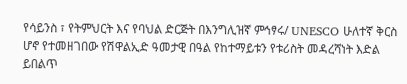የሳይንስ ፣ የትምህርት እና የባህል ድርጅት በእንግሊዝኛ ምኅፃሩ/ UNESCO ሁለተኛ ቅርስ ሆኖ የተመዘገበው የሽዋልኢድ ዓመታዊ በዓል የከተማይቱን የቱሪስት መዳረሻነት እድል ይበልጥ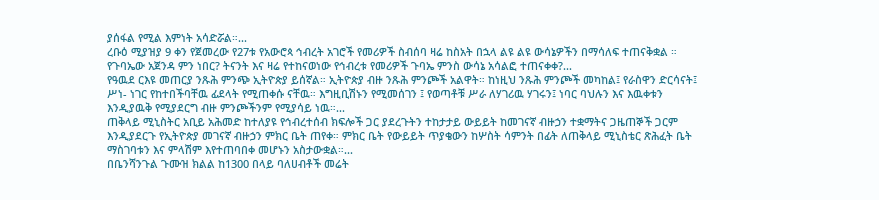ያሰፋል የሚል እምነት አሳድሯል።...
ረቡዕ ሚያዝያ 9 ቀን የጀመረው የ27ቱ የአውሮጳ ኅብረት አገሮች የመሪዎች ስብሰባ ዛሬ ከስአት በኋላ ልዩ ልዩ ውሳኔዎችን በማሳለፍ ተጠናቅቋል ። የጉባኤው አጀንዳ ምን ነበር? ትናንት እና ዛሬ የተከናወነው የኅብረቱ የመሪዎች ጉባኤ ምንስ ውሳኔ አሳልፎ ተጠናቀቀ?...
የዓዉደ ርእዩ መጠርያ ንጹሕ ምንጭ ኢትዮጵያ ይሰኛል። ኢትዮጵያ ብዙ ንጹሕ ምንጮች አልዋት። ከነዚህ ንጹሕ ምንጮች መካከል፤ የራስዋን ድርሳናት፤ ሥነ- ነገር የከተበችባቸዉ ፊደላት የሚጠቀሱ ናቸዉ። እግዚቢሽኑን የሚመሰገን ፤ የወጣቶቹ ሥራ ለሃገሪዉ ሃገሩን፤ ነባር ባህሉን እና እዉቀቱን እንዲያዉቅ የሚያደርግ ብዙ ምንጮችንም የሚያሳይ ነዉ።...
ጠቅላይ ሚኒስትር አቢይ አሕመድ ከተለያዩ የኅብረተሰብ ክፍሎች ጋር ያደረጉትን ተከታታይ ውይይት ከመገናኛ ብዙኃን ተቋማትና ጋዜጠኞች ጋርም እንዲያደርጉ የኢትዮጵያ መገናኛ ብዙኃን ምክር ቤት ጠየቀ። ምክር ቤት የውይይት ጥያቄውን ከሦስት ሳምንት በፊት ለጠቅላይ ሚኒስቴር ጽሕፈት ቤት ማስገባቱን እና ምላሽም እየተጠባበቀ መሆኑን አስታውቋል።...
በቤንሻንጉል ጉሙዝ ክልል ከ1300 በላይ ባለሀብቶች መሬት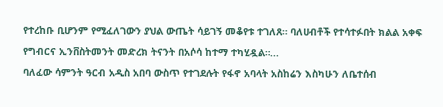የተረከቡ ቢሆንም የሚፈለገውን ያህል ውጤት ሳይገኝ መቆየቱ ተገለጸ። ባለሀብቶች የተሳተፉበት ክልል አቀፍ የግብርና ኢንቨስትመንት መድረክ ትናንት በአሶሳ ከተማ ተካሂዷል።...
ባለፈው ሳምንት ዓርብ አዲስ አበባ ውስጥ የተገደሉት የፋኖ አባላት አስከሬን እስካሁን ለቤተሰብ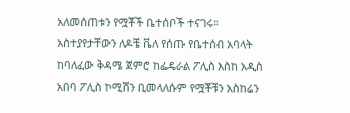አለመሰጠቱን የሟቾች ቤተሰቦች ተናገሩ። አስተያየታቸውን ለዶቼ ቬለ የሰጡ የቤተሰብ አባላት ከባለፈው ቅዳሜ ጀምሮ ከፌዴራል ፖሊስ እስከ አዲስ አበባ ፖሊስ ኮሚሽን ቢመላለሱም የሟቾቹን አስከሬን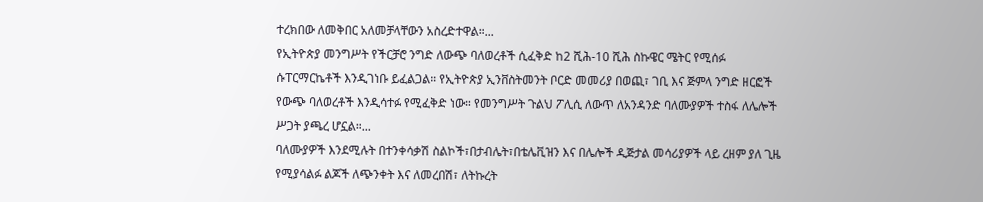ተረክበው ለመቅበር አለመቻላቸውን አስረድተዋል።...
የኢትዮጵያ መንግሥት የችርቻሮ ንግድ ለውጭ ባለወረቶች ሲፈቅድ ከ2 ሺሕ-10 ሺሕ ስኩዌር ሜትር የሚሰፉ ሱፐርማርኬቶች እንዲገነቡ ይፈልጋል። የኢትዮጵያ ኢንቨስትመንት ቦርድ መመሪያ በወጪ፣ ገቢ እና ጅምላ ንግድ ዘርፎች የውጭ ባለወረቶች እንዲሳተፉ የሚፈቅድ ነው። የመንግሥት ጉልህ ፖሊሲ ለውጥ ለአንዳንድ ባለሙያዎች ተስፋ ለሌሎች ሥጋት ያጫረ ሆኗል።...
ባለሙያዎች እንደሚሉት በተንቀሳቃሽ ስልኮች፣በታብሌት፣በቴሌቪዝን እና በሌሎች ዲጅታል መሳሪያዎች ላይ ረዘም ያለ ጊዜ የሚያሳልፉ ልጆች ለጭንቀት እና ለመረበሽ፣ ለትኩረት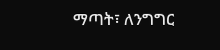ማጣት፣ ለንግግር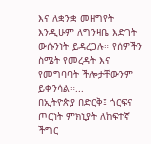እና ለቋንቋ መዘግየት እንዲሁም ለግንዛቤ እድገት ውሱንነት ይዳረጋሉ። የሰዎችን ስሜት የመረዳት እና የመግባባት ችሎታቸውንም ይቀንሳል።...
በኢትዮጵያ በድርቅ፤ ጎርፍና ጦርነት ምክኒያት ለከፍተኛ ችግር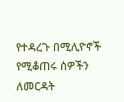የተዳረጉ በሚሊዮኖች የሚቆጠሩ ሰዎችን ለመርዳት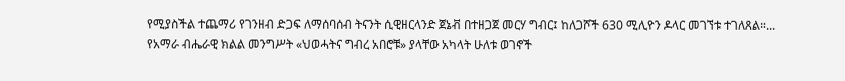የሚያስችል ተጨማሪ የገንዘብ ድጋፍ ለማሰባሰብ ትናንት ሲዊዘርላንድ ጀኔቭ በተዘጋጀ መርሃ ግብር፤ ከለጋሾች 630 ሚሊዮን ዶላር መገኘቱ ተገለጸል።...
የአማራ ብሔራዊ ክልል መንግሥት «ህወሓትና ግብረ አበሮቹ» ያላቸው አካላት ሁለቱ ወገኖች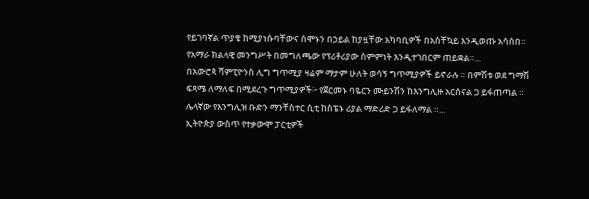የይገባኛል ጥያቄ ከሚያነሱባቸውና ሰሞኑን በኃይል ከያዟቸው አካባቢዎች በአስቸኳይ እንዲወጡ አሳሰበ። የአማራ ክልላዊ መንግሥት በመግለጫው የፕሪቶሪያው ስምምነት እንዲተገበርም ጠይቋል።...
በአውሮጳ ሻምፒዮንስ ሊግ ግጥሚያ ዛሬም ማታም ሁለት ወሳኝ ግጥሚያዎች ይኖራሉ ። በምሽቱ ወደ ግማሽ ፍጻሜ ለማለፍ በሚደረጉ ግጥሚያዎች፦ የጀርመኑ ባዬርን ሙይንሽን ከእንግሊዙ አርሰናል ጋ ይፋጠጣል ። ሌላኛው የእንግሊዝ ቡድን ማንቸስተር ሲቲ ከስፔኑ ሪያል ማድሪድ ጋ ይፋለማል ።...
ኢትዮጵያ ውስጥ የተቃውሞ ፓርቲዎች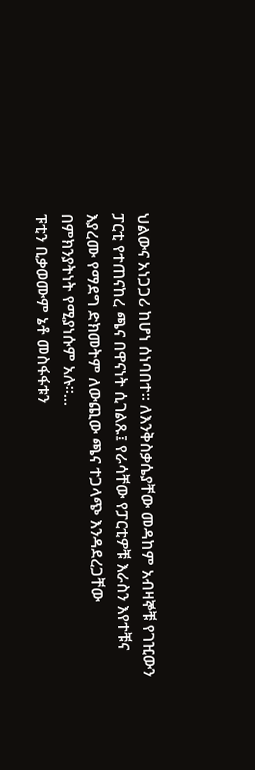ህልውና አነጋጋሪ ከሆነ ሰነባበተ። ለእንቅስቃሴያቸው መዳከም አብዛኞቹ የገዢውን ፓርቲ የተጠናከረ ጫና በዋናነት ሲገልጹ፤ የራሳቸው የፓርቲዎቹ እራስን እየተቹና እያረሙ የማደግ ድክመትም ለውጪው ጫና ተጋላጭ እንዳደረጋቸው በምክንያትነት የሚያነሱም አሉ።...
ፑቲን ቢቃወሙም ኔቶ መስፋፋቱን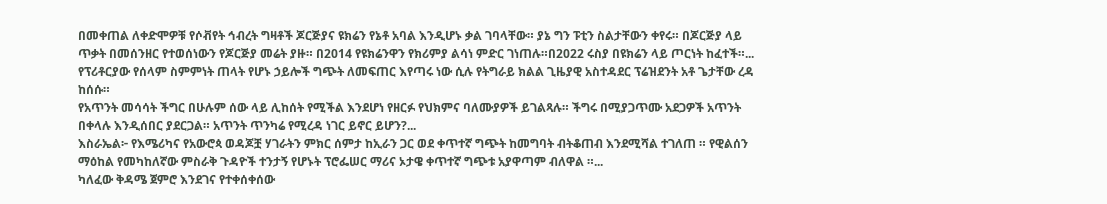በመቀጠል ለቀድሞዎቹ የሶቭየት ኅብረት ግዛቶች ጆርጅያና ዩክሬን የኔቶ አባል እንዲሆኑ ቃል ገባላቸው። ያኔ ግን ፑቲን ስልታቸውን ቀየሩ። በጆርጅያ ላይ ጥቃት በመሰንዘር የተወሰነውን የጆርጅያ መሬት ያዙ። በ2014 የዩክሬንዋን የክሪምያ ልሳነ ምድር ገነጠሉ።በ2022 ሩስያ በዩክሬን ላይ ጦርነት ከፈተች።...
የፕሪቶርያው የሰላም ስምምነት ጠላት የሆኑ ኃይሎች ግጭት ለመፍጠር እየጣሩ ነው ሲሉ የትግራይ ክልል ጊዜያዊ አስተዳደር ፕሬዝደንት አቶ ጌታቸው ረዳ ከሰሱ።
የአጥንት መሳሳት ችግር በሁሉም ሰው ላይ ሊከሰት የሚችል እንደሆነ የዘርፉ የህክምና ባለሙያዎች ይገልጻሉ። ችግሩ በሚያጋጥሙ አደጋዎች አጥንት በቀላሉ እንዲሰበር ያደርጋል። አጥንት ጥንካሬ የሚረዳ ነገር ይኖር ይሆን?...
እስራኤል፦ የእሜሪካና የአውሮጳ ወዳጆቿ ሃገራትን ምክር ሰምታ ከኢራን ጋር ወደ ቀጥተኛ ግጭት ከመግባት ብትቆጠብ እንደሚሻል ተገለጠ ። የዊልሰን ማዕከል የመካከለኛው ምስራቅ ጉዳዮች ተንታኝ የሆኑት ፕሮፌሠር ማሪና ኦታዌ ቀጥተኛ ግጭቱ አያዋጣም ብለዋል ።...
ካለፈው ቅዳሜ ጀምሮ እንደገና የተቀሰቀሰው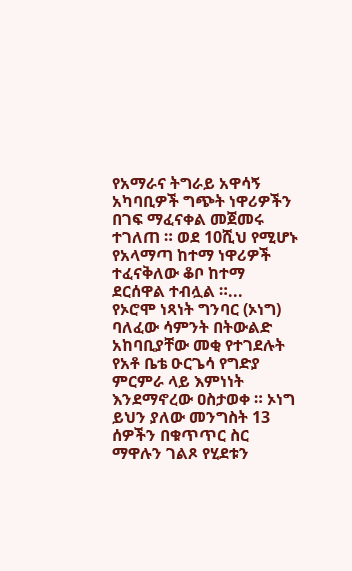የአማራና ትግራይ አዋሳኝ አካባቢዎች ግጭት ነዋሪዎችን በገፍ ማፈናቀል መጀመሩ ተገለጠ ። ወደ 10ሺህ የሚሆኑ የአላማጣ ከተማ ነዋሪዎች ተፈናቅለው ቆቦ ከተማ ደርሰዋል ተብሏል ።...
የኦሮሞ ነጻነት ግንባር (ኦነግ) ባለፈው ሳምንት በትውልድ አከባቢያቸው መቂ የተገደሉት የአቶ ቤቴ ዑርጌሳ የግድያ ምርምራ ላይ እምነነት እንደማኖረው ዐስታወቀ ። ኦነግ ይህን ያለው መንግስት 13 ሰዎችን በቁጥጥር ስር ማዋሉን ገልጾ የሂደቱን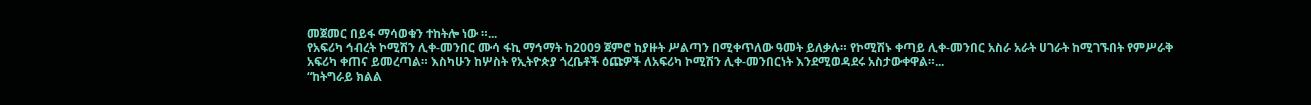መጀመር በይፋ ማሳወቁን ተከትሎ ነው ።...
የአፍሪካ ኅብረት ኮሚሽን ሊቀ-መንበር ሙሳ ፋኪ ማኅማት ከ2009 ጀምሮ ከያዙት ሥልጣን በሚቀጥለው ዓመት ይለቃሉ። የኮሚሽኑ ቀጣይ ሊቀ-መንበር አስራ አራት ሀገራት ከሚገኙበት የምሥራቅ አፍሪካ ቀጠና ይመረጣል። እስካሁን ከሦስት የኢትዮጵያ ጎረቤቶች ዕጩዎች ለአፍሪካ ኮሚሽን ሊቀ-መንበርነት እንደሚወዳደሩ አስታውቀዋል።...
“ከትግራይ ክልል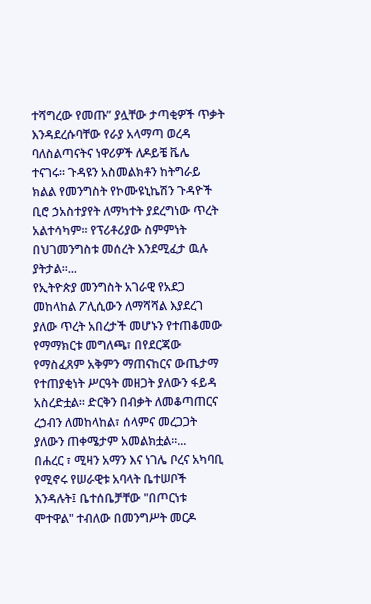ተሻግረው የመጡ” ያሏቸው ታጣቂዎች ጥቃት እንዳደረሱባቸው የራያ አላማጣ ወረዳ ባለስልጣናትና ነዋሪዎች ለዶይቼ ቬሌ ተናገሩ። ጉዳዩን አስመልክቶን ከትግራይ ክልል የመንግስት የኮሙዩኒኬሽን ጉዳዮች ቢሮ ኃአስተያየት ለማካተት ያደረግነው ጥረት አልተሳካም፡፡ የፕሪቶሪያው ስምምነት በህገመንግስቱ መሰረት እንደሚፈታ ዉሉ ያትታል፡፡...
የኢትዮጵያ መንግስት አገራዊ የአደጋ መከላከል ፖሊሲውን ለማሻሻል እያደረገ ያለው ጥረት አበረታች መሆኑን የተጠቆመው የማማክርቱ መግለጫ፣ በየደርጃው የማስፈጸም አቅምን ማጠናከርና ውጤታማ የተጠያቂነት ሥርዓት መዘጋት ያለውን ፋይዳ አስረድቷል። ድርቅን በብቃት ለመቆጣጠርና ረኃብን ለመከላከል፣ ሰላምና መረጋጋት ያለውን ጠቀሜታም አመልክቷል።...
በሐረር ፣ ሚዛን አማን እና ነገሌ ቦረና አካባቢ የሚኖሩ የሠራዊቱ አባላት ቤተሠቦች እንዳሉት፤ ቤተሰቤቻቸው "በጦርነቱ ሞተዋል" ተብለው በመንግሥት መርዶ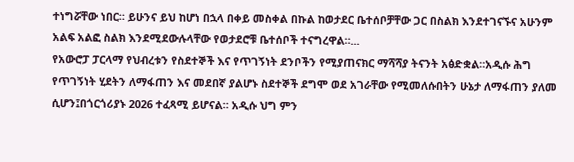ተነግሯቸው ነበር። ይሁንና ይህ ከሆነ በኋላ በቀይ መስቀል በኩል ከወታደር ቤተሰቦቻቸው ጋር በስልክ እንደተገናኙና አሁንም አልፍ አልፎ ስልክ እንደሚደውሉላቸው የወታደሮቹ ቤተሰቦች ተናግረዋል።...
የአውሮፓ ፓርላማ የህብረቱን የስደተኞች እና የጥገኝነት ደንቦችን የሚያጠናክር ማሻሻያ ትናንት አፅድቋል።አዲሱ ሕግ የጥገኝነት ሂደትን ለማፋጠን እና መደበኛ ያልሆኑ ስደተኞች ደግሞ ወደ አገራቸው የሚመለሱበትን ሁኔታ ለማፋጠን ያለመ ሲሆን፤በጎርጎሪያኑ 2026 ተፈጻሚ ይሆናል። አዲሱ ህግ ምን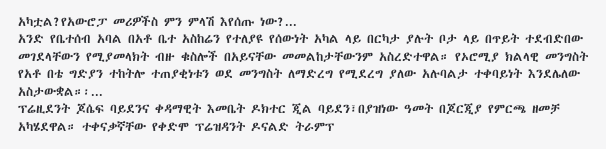አካቷል?የአውሮፓ መሪዎችስ ምን ምላሽ እየሰጡ ነው?...
አንድ የቤተሰብ አባል በአቶ ቤተ አስከሬን የተለያዩ የሰውነት አካል ላይ በርካታ ያሉት ቦታ ላይ በጥይት ተደብድበው መገደላቸውን የሚያመላክት ብዙ ቁስሎች በአይናቸው መመልከታቸውንም አስረድተዋል። የኦሮሚያ ክልላዊ መንግስት የአቶ በቴ ግድያን ተከትሎ ተጠያቂነቱን ወደ መንግስት ለማድረግ የሚደረግ ያለው አሉባልታ ተቀባይነት እንደሌለው አስታውቋል።፡...
ፕሬዚደንት ጆሴፍ ባይደንና ቀዳማዊት እመቤት ዶክተር ጂል ባይደን፣በያዝነው ዓመት በጆርጂያ የምርጫ ዘመቻ አካሄደዋል። ተቀናቃኛቸው የቀድሞ ፕሬዝዳንት ዶናልድ ትራምፕ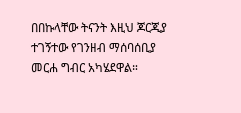በበኩላቸው ትናንት እዚህ ጆርጂያ ተገኝተው የገንዘብ ማሰባሰቢያ መርሐ ግብር አካሄደዋል።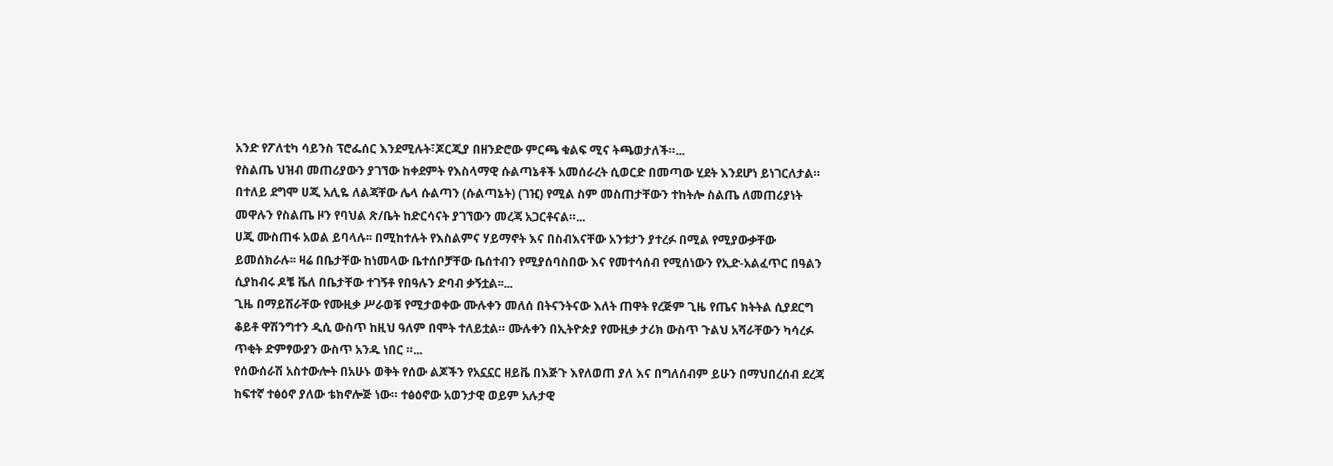አንድ የፖለቲካ ሳይንስ ፕሮፌሰር እንደሚሉት፣ጆርጂያ በዘንድሮው ምርጫ ቁልፍ ሚና ትጫወታለች።...
የስልጤ ህዝብ መጠሪያውን ያገኘው ከቀደምት የእስላማዊ ሱልጣኔቶች አመሰራረት ሲወርድ በመጣው ሂደት እንደሆነ ይነገርለታል። በተለይ ደግሞ ሀጂ አሊዬ ለልጃቸው ሌላ ሱልጣን (ሱልጣኔት) (ገዢ) የሚል ስም መስጠታቸውን ተከትሎ ስልጤ ለመጠሪያነት መዋሉን የስልጤ ዞን የባህል ጽ/ቤት ከድርሳናት ያገኘውን መረጃ አጋርቶናል።...
ሀጂ ሙስጠፋ አወል ይባላሉ፡፡ በሚከተሉት የእስልምና ሃይማኖት እና በስብእናቸው አንቱታን ያተረፉ በሚል የሚያውቃቸው ይመሰክራሉ፡፡ ዛሬ በቤታቸው ከነመላው ቤተሰቦቻቸው ቤሰተብን የሚያሰባስበው እና የመተሳሰብ የሚሰነውን የኢድ-አልፈጥር በዓልን ሲያከብሩ ዶቼ ቬለ በቤታቸው ተገኝቶ የበዓሉን ድባብ ቃኝቷል፡፡...
ጊዜ በማይሽራቸው የሙዚቃ ሥራወቹ የሚታወቀው ሙሉቀን መለሰ በትናንትናው እለት ጠዋት የረጅም ጊዜ የጤና ክትትል ሲያደርግ ቆይቶ ዋሽንግተን ዲሲ ውስጥ ከዚህ ዓለም በሞት ተለይቷል። ሙሉቀን በኢትዮጵያ የሙዚቃ ታሪክ ውስጥ ጉልህ አሻራቸውን ካሳረፉ ጥቂት ድምፃውያን ውስጥ አንዱ ነበር ።...
የሰውሰራሽ አስተውሎት በአሁኑ ወቅት የሰው ልጆችን የአኗኗር ዘይቬ በእጅጉ እየለወጠ ያለ እና በግለሰብም ይሁን በማህበረሰብ ደረጃ ከፍተኛ ተፅዕኖ ያለው ቴክኖሎጅ ነው። ተፅዕኖው አወንታዊ ወይም አሉታዊ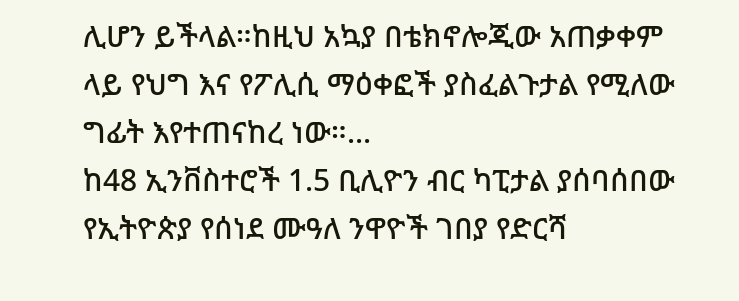ሊሆን ይችላል።ከዚህ አኳያ በቴክኖሎጂው አጠቃቀም ላይ የህግ እና የፖሊሲ ማዕቀፎች ያስፈልጉታል የሚለው ግፊት እየተጠናከረ ነው።...
ከ48 ኢንቨስተሮች 1.5 ቢሊዮን ብር ካፒታል ያሰባሰበው የኢትዮጵያ የሰነደ ሙዓለ ንዋዮች ገበያ የድርሻ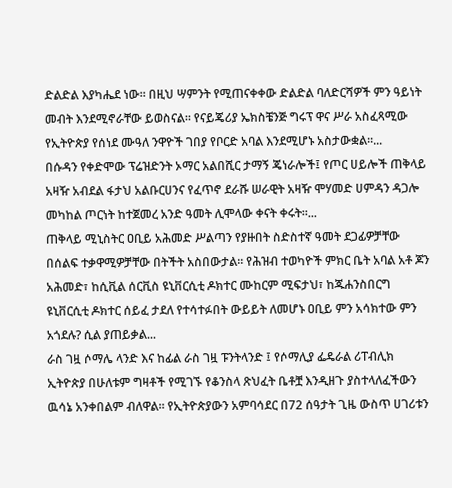ድልድል እያካሔደ ነው። በዚህ ሣምንት የሚጠናቀቀው ድልድል ባለድርሻዎች ምን ዓይነት መብት እንደሚኖራቸው ይወስናል። የናይጄሪያ ኤክስቼንጅ ግሩፕ ዋና ሥራ አስፈጻሚው የኢትዮጵያ የሰነደ ሙዓለ ንዋዮች ገበያ የቦርድ አባል እንደሚሆኑ አስታውቋል።...
በሱዳን የቀድሞው ፕሬዝድንት ኦማር አልበሺር ታማኝ ጄነራሎች፤ የጦር ሀይሎች ጠቅላይ አዛዥ አብደል ፋታህ አልቡርሀንና የፈጥኖ ደራሹ ሠራዊት አዛዥ ሞሃመድ ሀምዳን ዳጋሎ መካከል ጦርነት ከተጀመረ አንድ ዓመት ሊሞላው ቀናት ቀሩት።...
ጠቅላይ ሚኒስትር ዐቢይ አሕመድ ሥልጣን የያዙበት ስድስተኛ ዓመት ደጋፊዎቻቸው በሰልፍ ተቃዋሚዎቻቸው በትችት አስበውታል። የሕዝብ ተወካዮች ምክር ቤት አባል አቶ ጆን አሕመድ፣ ከሲቪል ሰርቪስ ዩኒቨርሲቲ ዶክተር ሙከርም ሚፍታህ፣ ከጁሐንስበርግ ዩኒቨርሲቲ ዶክተር ሰይፈ ታደለ የተሳተፉበት ውይይት ለመሆኑ ዐቢይ ምን አሳክተው ምን አጎደሉ? ሲል ያጠይቃል...
ራስ ገዟ ሶማሌ ላንድ እና ከፊል ራስ ገዟ ፑንትላንድ ፤ የሶማሊያ ፌዴራል ሪፐብሊክ ኢትዮጵያ በሁለቱም ግዛቶች የሚገኙ የቆንስላ ጽህፈት ቤቶቿ እንዲዘጉ ያስተላለፈችውን ዉሳኔ አንቀበልም ብለዋል። የኢትዮጵያውን አምባሳደር በ72 ሰዓታት ጊዜ ውስጥ ሀገሪቱን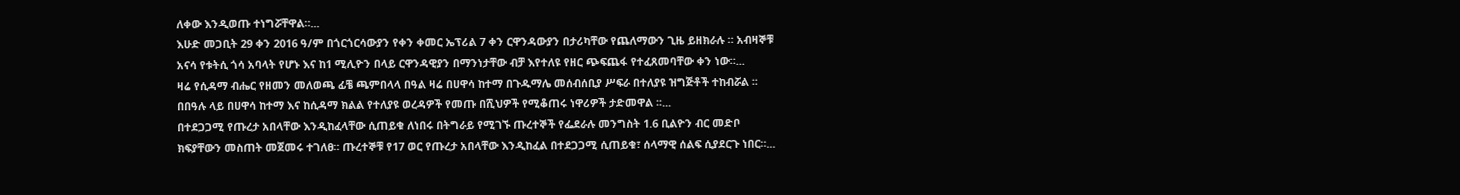ለቀው እንዲወጡ ተነግሯቸዋል።...
እሁድ መጋቢት 29 ቀን 2016 ዓ/ም በጎርጎርሳውያን የቀን ቀመር ኤፕሪል 7 ቀን ርዋንዳውያን በታሪካቸው የጨለማውን ጊዜ ይዘክራሉ ። አብዛኞቹ አናሳ የቱትሲ ጎሳ አባላት የሆኑ እና ከ1 ሚሊዮን በላይ ርዋንዳዊያን በማንነታቸው ብቻ እየተለዩ የዘር ጭፍጨፋ የተፈጸመባቸው ቀን ነው።...
ዛሬ የሲዳማ ብሔር የዘመን መለወጫ ፊቼ ጫምበላላ በዓል ዛሬ በሀዋሳ ከተማ በጉዱማሌ መሰብሰቢያ ሥፍራ በተለያዩ ዝግጅቶች ተከብሯል ፡፡ በበዓሉ ላይ በሀዋሳ ከተማ እና ከሲዳማ ክልል የተለያዩ ወረዳዎች የመጡ በሺህዎች የሚቆጠሩ ነዋሪዎች ታድመዋል ፡፡...
በተደጋጋሚ የጡረታ አበላቸው እንዲከፈላቸው ሲጠይቁ ለነበሩ በትግራይ የሚገኙ ጡረተኞች የፌደራሉ መንግስት 1.6 ቢልዮን ብር መድቦ ክፍያቸውን መስጠት መጀመሩ ተገለፀ። ጡረተኞቹ የ17 ወር የጡረታ አበላቸው እንዲከፈል በተደጋጋሚ ሲጠይቁ፣ ሰላማዊ ሰልፍ ሲያደርጉ ነበር።...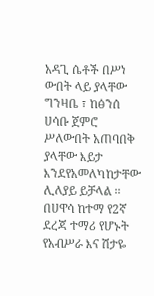አዳጊ ሴቶች በሥነ ውበት ላይ ያላቸው ግንዛቤ ፣ ከፅንሰ ሀሳቡ ጀምሮ ሥለውበት አጠባበቅ ያላቸው እይታ እንደየአመለካከታቸው ሊለያይ ይቻላል ፡፡ በሀዋሳ ከተማ የ2ኛ ደረጃ ተማሪ የሆኑት የአብሥራ እና ሽታዬ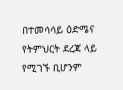በተመሳሳይ ዕድሜና የትምህርት ደረጃ ላይ የሚገኙ ቢሆንም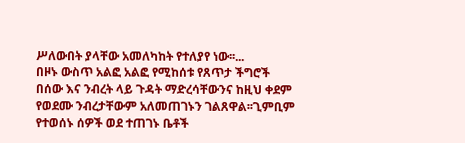ሥለውበት ያላቸው አመለካከት የተለያየ ነው፡፡...
በዞኑ ውስጥ አልፎ አልፎ የሚከሰቱ የጸጥታ ችግሮች በሰው እና ንብረት ላይ ጉዳት ማድረሳቸውንና ከዚህ ቀደም የወደሙ ንብረታቸውም አለመጠገኑን ገልጸዋል፡፡ጊምቢም የተወሰኑ ሰዎች ወደ ተጠገኑ ቤቶች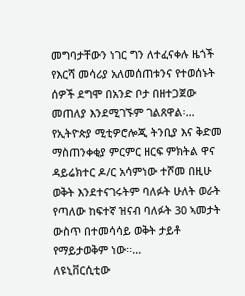መግባታቸውን ነገር ግን ለተፈናቀሉ ዜጎች የእርሻ መሳሪያ አለመሰጠቱንና የተወሰኑት ሰዎች ደግሞ በአንድ ቦታ በዘተጋጀው መጠለያ እንደሚገኙም ገልጸዋል፡...
የኢትዮጵያ ሚቲዎሮሎጂ ትንቢያ እና ቅድመ ማስጠንቀቂያ ምርምር ዘርፍ ምክትል ዋና ዳይሬክተር ዶ/ር አሳምነው ተሾመ በዚሁ ወቅት እንደተናገሩትም ባለፉት ሁለት ወራት የጣለው ከፍተኛ ዝናብ ባለፉት 30 ኣመታት ውስጥ በተመሳሳይ ወቅት ታይቶ የማይታወቅም ነው፡፡...
ለዩኒቨርሲቲው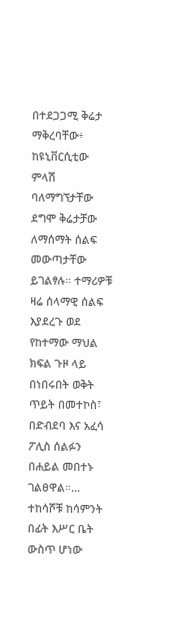በተደጋጋሚ ቅሬታ ማቅረባቸው፥ ከዩኒቨርሲቲው ምላሽ ባለማግኘታቸው ደግሞ ቅሬታቻው ለማሰማት ሰልፍ መውጣታቸው ይገልፃሉ። ተማሪዎቹ ዛሬ ሰላማዊ ሰልፍ እያደረጉ ወደ የከተማው ማህል ክፍል ጉዞ ላይ በነበሩበት ወቅት ጥይት በመተኮስ፣ በድብደባ እና አፈሳ ፖሊስ ሰልፉን በሐይል መበተኑ ገልፀዋል።...
ተከሳሾቹ ከሳምንት በፊት እሥር ቤት ውስጥ ሆነው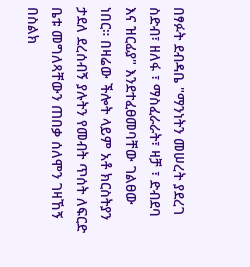በፃፉት ደብዳቤ "ማንነትን መሠረት ያደረገ ስድብ፣ ዘለፋ ፣ ማስፈራራት፣ ዛቻ ፣ ድብደባ እና ዝርፊያ" እንደተፈፀመባቸው ገልፀው ነበር። በዛሬው ችሎት ላይም አቶ ክርስትያን ታደለ ደረሰብኝ ያሉትን የመብት ጥሰት ለፍርድ ቤቱ መግለጻቸውን ጠበቃ ሰለሞን ገዛኸኝ በስልክ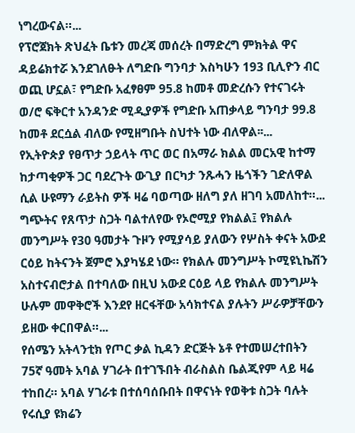ነግረውናል።...
የፕሮጀክት ጽህፈት ቤቱን መረጃ መሰረት በማድረግ ምክትል ዋና ዳይሬክተሯ እንደገለፁት ለግድቡ ግንባታ እስካሁን 193 ቢሊዮን ብር ወጪ ሆኗል፣ የግድቡ አፈፃፀም 95.8 ከመቶ መድረሱን የተናገሩት ወ/ሮ ፍቅርተ አንዳንድ ሚዲያዎች የግድቡ አጠቃላይ ግንባታ 99.8 ከመቶ ደርሷል ብለው የሚዘግቡት ስህተት ነው ብለዋል፡፡...
የኢትዮጵያ የፀጥታ ኃይላት ጥር ወር በአማራ ክልል መርአዊ ከተማ ከታጣቂዎች ጋር ባደረጉት ውጊያ በርካታ ንጹሓን ዜጎችን ገድለዋል ሲል ሁዩማን ራይትስ ዎች ዛሬ ባወጣው ዘለግ ያለ ዘገባ አመለከተ።...
ግጭትና የጸጥታ ስጋት ባልተለየው የኦሮሚያ የክልል፤ የክልሉ መንግሥት የ30 ዓመታት ጉዞን የሚያሳይ ያለውን የሦስት ቀናት አውደ ርዕይ ከትናንት ጀምሮ እያካሄደ ነው። የክልሉ መንግሥት ኮሚዩኒኬሽን አስተናብሮታል በተባለው በዚህ አውደ ርዕይ ላይ የክልሉ መንግሥት ሁሉም መዋቅሮች እንደየ ዘርፋቸው አሳክተናል ያሉትን ሥራዎቻቸውን ይዘው ቀርበዋል።...
የሰሜን አትላንቲክ የጦር ቃል ኪዳን ድርጅት ኔቶ የተመሠረተበትን 75ኛ ዓመት አባል ሃገራት በተገኙበት ብራስልስ ቤልጂየም ላይ ዛሬ ተከበረ። አባል ሃገራቱ በተሰባሰቡበት በዋናነት የወቅቱ ስጋት ባሉት የሩሲያ ዩክሬን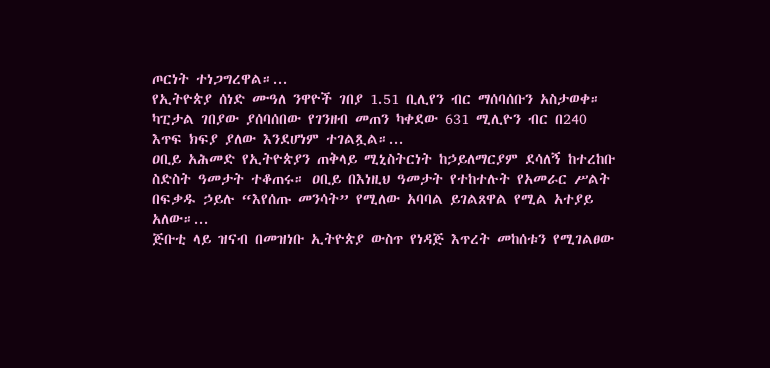ጦርነት ተነጋግረዋል።...
የኢትዮጵያ ሰነድ ሙዓለ ንዋዮች ገበያ 1.51 ቢሊየን ብር ማሰባሰቡን አስታወቀ። ካፒታል ገበያው ያሰባሰበው የገንዘብ መጠን ካቀደው 631 ሚሊዮን ብር በ240 እጥፍ ክፍያ ያለው እንደሆነም ተገልጿል።...
ዐቢይ አሕመድ የኢትዮጵያን ጠቅላይ ሚኒስትርነት ከኃይለማርያም ደሳለኝ ከተረከቡ ስድስት ዓመታት ተቆጠሩ። ዐቢይ በእነዚህ ዓመታት የተከተሉት የአመራር ሥልት በፍቃዱ ኃይሉ “እየሰጡ መንሳት” የሚለው አባባል ይገልጸዋል የሚል አተያይ አለው።...
ጅቡቲ ላይ ዝናብ በመዝነቡ ኢትዮጵያ ውስጥ የነዳጅ እጥረት መከሰቱን የሚገልፀው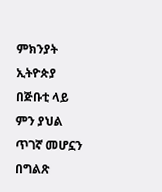ምክንያት ኢትዮጵያ በጅቡቲ ላይ ምን ያህል ጥገኛ መሆኗን በግልጽ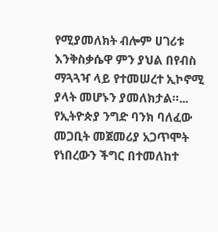የሚያመለክት ብሎም ሀገሪቱ እንቅስቃሴዋ ምን ያህል በየብስ ማጓጓዣ ላይ የተመሠረተ ኢኮኖሚ ያላት መሆኑን ያመለክታል።...
የኢትዮጵያ ንግድ ባንክ ባለፈው መጋቢት መጀመሪያ አጋጥሞት የነበረውን ችግር በተመለከተ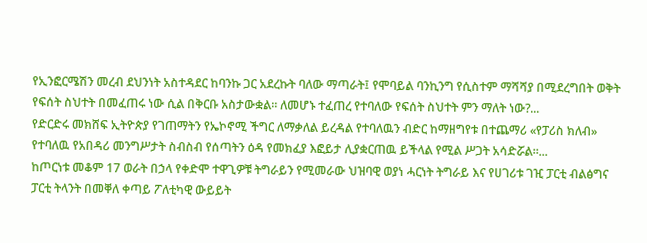የኢንፎርሜሽን መረብ ደህንነት አስተዳደር ከባንኩ ጋር አደረኩት ባለው ማጣራት፤ የሞባይል ባንኪንግ የሲስተም ማሻሻያ በሚደረግበት ወቅት የፍሰት ስህተት በመፈጠሩ ነው ሲል በቅርቡ አስታውቋል። ለመሆኑ ተፈጠረ የተባለው የፍሰት ስህተት ምን ማለት ነው?...
የድርድሩ መክሸፍ ኢትዮጵያ የገጠማትን የኤኮኖሚ ችግር ለማቃለል ይረዳል የተባለዉን ብድር ከማዘግየቱ በተጨማሪ «የፓሪስ ክለብ» የተባለዉ የአበዳሪ መንግሥታት ስብስብ የሰጣትን ዕዳ የመክፈያ እፎይታ ሊያቋርጠዉ ይችላል የሚል ሥጋት አሳድሯል።...
ከጦርነቱ መቆም 17 ወራት በኃላ የቀድሞ ተዋጊዎቹ ትግራይን የሚመራው ህዝባዊ ወያነ ሓርነት ትግራይ እና የሀገሪቱ ገዢ ፓርቲ ብልፅግና ፓርቲ ትላንት በመቐለ ቀጣይ ፖለቲካዊ ውይይት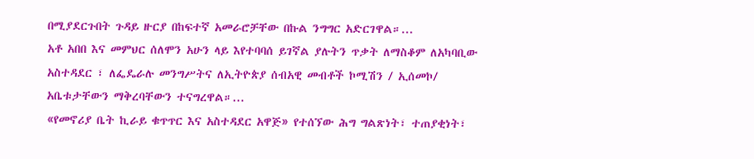በሚያደርጉበት ጉዳይ ዙርያ በከፍተኛ አመራሮቻቸው በኩል ንግግር አድርገዋል።...
አቶ አበበ እና መምህር ሰለሞን አሁን ላይ እየተባባሰ ይገኛል ያሉትን ጥቃት ለማስቆም ለአካባቢው አስተዳደር ፣ ለፌዴራሉ መንግሥትና ለኢትዮጵያ ሰብአዊ መብቶች ኮሚሽን / ኢሰመኮ/ አቤቱታቸውን ማቅረባቸውን ተናግረዋል።...
«የመኖሪያ ቤት ኪራይ ቁጥጥር እና አስተዳደር አዋጅ» የተሰኘው ሕግ ግልጽነት፣ ተጠያቂነት፣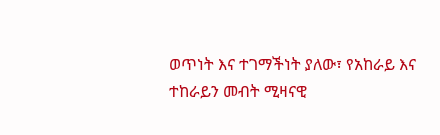ወጥነት እና ተገማችነት ያለው፣ የአከራይ እና ተከራይን መብት ሚዛናዊ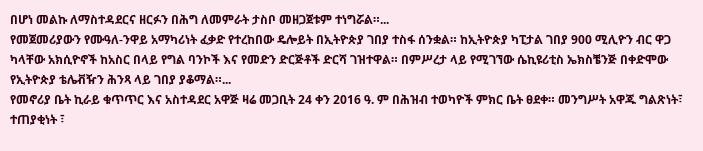በሆነ መልኩ ለማስተዳደርና ዘርፉን በሕግ ለመምራት ታስቦ መዘጋጀቱም ተነግሯል።...
የመጀመሪያውን የሙዓለ-ንዋይ አማካሪነት ፈቃድ የተረከበው ዴሎይት በኢትዮጵያ ገበያ ተስፋ ሰንቋል። ከኢትዮጵያ ካፒታል ገበያ 900 ሚሊዮን ብር ዋጋ ካላቸው አክሲዮኖች ከአስር በላይ የግል ባንኮች እና የመድን ድርጅቶች ድርሻ ገዝተዋል። በምሥረታ ላይ የሚገኘው ሴኪዩሪቲስ ኤክስቼንጅ በቀድሞው የኢትዮጵያ ቴሌቭዥን ሕንጻ ላይ ገበያ ያቆማል።...
የመኖሪያ ቤት ኪራይ ቁጥጥር እና አስተዳደር አዋጅ ዛሬ መጋቢት 24 ቀን 2016 ዓ. ም በሕዝብ ተወካዮች ምክር ቤት ፀደቀ። መንግሥት አዋጁ ግልጽነት፣ ተጠያቂነት ፣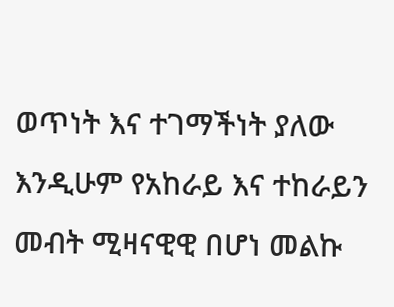ወጥነት እና ተገማችነት ያለው እንዲሁም የአከራይ እና ተከራይን መብት ሚዛናዊዊ በሆነ መልኩ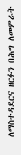ለማስተዳደርና ዘርፉን በሕግ ለመምራት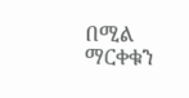በሚል ማርቀቁን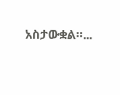አስታውቋል።...